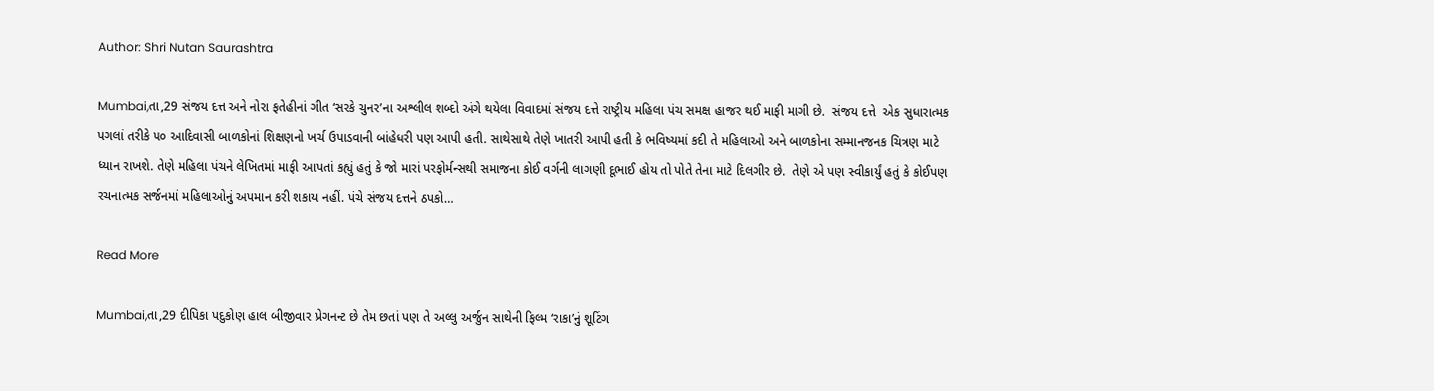Author: Shri Nutan Saurashtra

Mumbai,તા,29 સંજય દત્ત અને નોરા ફતેહીનાં ગીત ‘સરકે ચુનર’ના અશ્લીલ શબ્દો અંગે થયેલા વિવાદમાં સંજય દત્તે રાષ્ટ્રીય મહિલા પંચ સમક્ષ હાજર થઈ માફી માગી છે.  સંજય દત્તે  એક સુધારાત્મક  પગલાં તરીકે ૫૦ આદિવાસી બાળકોનાં શિક્ષણનો ખર્ચ ઉપાડવાની બાંહેધરી પણ આપી હતી. સાથેસાથે તેણે ખાતરી આપી હતી કે ભવિષ્યમાં કદી તે મહિલાઓ અને બાળકોના સમ્માનજનક ચિત્રણ માટે ધ્યાન રાખશે. તેણે મહિલા પંચને લેખિતમાં માફી આપતાં કહ્યું હતું કે જો મારાં પરફોર્મન્સથી સમાજના કોઈ વર્ગની લાગણી દૂભાઈ હોય તો પોતે તેના માટે દિલગીર છે.  તેણે એ પણ સ્વીકાર્યું હતું કે કોઈપણ રચનાત્મક સર્જનમાં મહિલાઓનું અપમાન કરી શકાય નહીં. પંચે સંજય દત્તને ઠપકો…

Read More

Mumbai,તા,29 દીપિકા પદુકોણ હાલ બીજીવાર પ્રેગનન્ટ છે તેમ છતાં પણ તે અલ્લુ અર્જુન સાથેની ફિલ્મ ‘રાકા’નું શૂટિંગ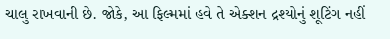ચાલુ રાખવાની છે. જોકે, આ ફિલ્મમાં હવે તે એક્શન દ્રશ્યોનું શૂટિંગ નહીં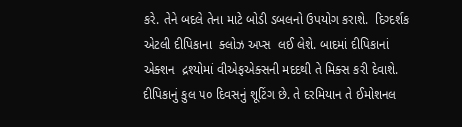કરે. તેને બદલે તેના માટે બોડી ડબલનો ઉપયોગ કરાશે.  દિગ્દર્શક એટલી દીપિકાના  ક્લોઝ અપ્સ  લઈ લેશે. બાદમાં દીપિકાનાં એક્શન  દ્રશ્યોમાં વીએફએક્સની મદદથી તે મિક્સ કરી દેવાશે. દીપિકાનું કુલ ૫૦ દિવસનું શૂટિંગ છે. તે દરમિયાન તે ઈમોશનલ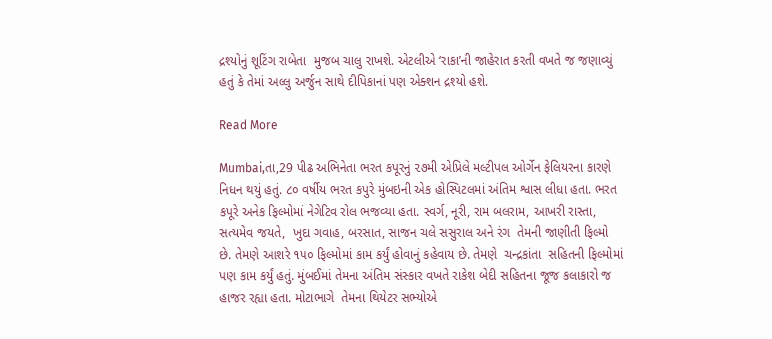દ્રશ્યોનું શૂટિંગ રાબેતા  મુજબ ચાલુ રાખશે. એટલીએ ‘રાકા’ની જાહેરાત કરતી વખતે જ જણાવ્યું હતું કે તેમાં અલ્લુ અર્જુન સાથે દીપિકાનાં પણ એક્શન દ્રશ્યો હશે.

Read More

Mumbai,તા,29 પીઢ અભિનેતા ભરત કપૂરનું ૨૭મી એપ્રિલે મલ્ટીપલ ઓર્ગેન ફેલિયરના કારણે નિધન થયું હતું. ૮૦ વર્ષીય ભરત કપુરે મુંબઇની એક હોસ્પિટલમાં અંતિમ શ્વાસ લીધા હતા. ભરત કપૂરે અનેક ફિલ્મોમાં નેગેટિવ રોલ ભજવ્યા હતા. સ્વર્ગ, નૂરી, રામ બલરામ, આખરી રાસ્તા, સત્યમેવ જયતે,  ખુદા ગવાહ, બરસાત, સાજન ચલે સસુરાલ અને રંગ  તેમની જાણીતી ફિલ્મો છે. તેમણે આશરે ૧૫૦ ફિલ્મોમાં કામ કર્યું હોવાનું કહેવાય છે. તેમણે  ચન્દ્રકાંતા  સહિતની ફિલ્મોમાં પણ કામ કર્યું હતું. મુંબઈમાં તેમના અંતિમ સંસ્કાર વખતે રાકેશ બેદી સહિતના જૂજ કલાકારો જ હાજર રહ્યા હતા. મોટાભાગે  તેમના થિયેટર સભ્યોએ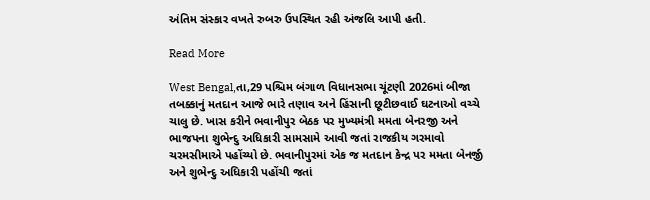અંતિમ સંસ્કાર વખતે રુબરુ ઉપસ્થિત રહી અંજલિ આપી હતી.

Read More

West Bengal,તા,29 પશ્ચિમ બંગાળ વિધાનસભા ચૂંટણી 2026માં બીજા તબક્કાનું મતદાન આજે ભારે તણાવ અને હિંસાની છૂટીછવાઈ ઘટનાઓ વચ્ચે ચાલુ છે. ખાસ કરીને ભવાનીપુર બેઠક પર મુખ્યમંત્રી મમતા બેનરજી અને ભાજપના શુભેન્દુ અધિકારી સામસામે આવી જતાં રાજકીય ગરમાવો ચરમસીમાએ પહોંચ્યો છે. ભવાનીપુરમાં એક જ મતદાન કેન્દ્ર પર મમતા બેનર્જી અને શુભેન્દુ અધિકારી પહોંચી જતાં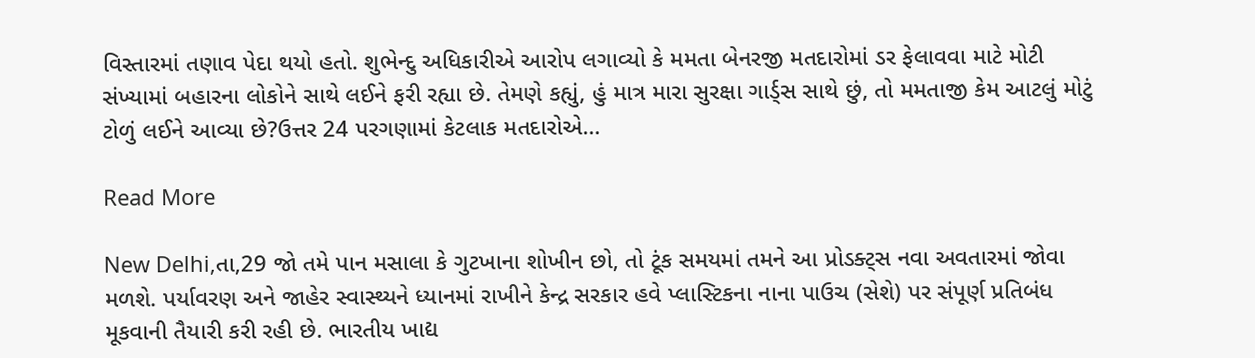વિસ્તારમાં તણાવ પેદા થયો હતો. શુભેન્દુ અધિકારીએ આરોપ લગાવ્યો કે મમતા બેનરજી મતદારોમાં ડર ફેલાવવા માટે મોટી સંખ્યામાં બહારના લોકોને સાથે લઈને ફરી રહ્યા છે. તેમણે કહ્યું, હું માત્ર મારા સુરક્ષા ગાર્ડ્સ સાથે છું, તો મમતાજી કેમ આટલું મોટું ટોળું લઈને આવ્યા છે?ઉત્તર 24 પરગણામાં કેટલાક મતદારોએ…

Read More

New Delhi,તા,29 જો તમે પાન મસાલા કે ગુટખાના શોખીન છો, તો ટૂંક સમયમાં તમને આ પ્રોડક્ટ્સ નવા અવતારમાં જોવા મળશે. પર્યાવરણ અને જાહેર સ્વાસ્થ્યને ધ્યાનમાં રાખીને કેન્દ્ર સરકાર હવે પ્લાસ્ટિકના નાના પાઉચ (સેશે) પર સંપૂર્ણ પ્રતિબંધ મૂકવાની તૈયારી કરી રહી છે. ભારતીય ખાદ્ય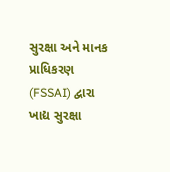સુરક્ષા અને માનક પ્રાધિકરણ (FSSAI) દ્વારા ખાદ્ય સુરક્ષા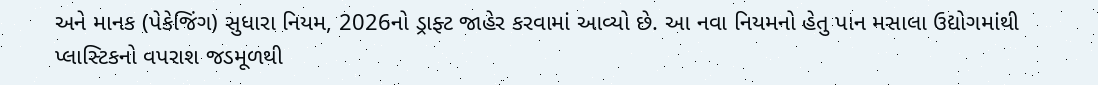અને માનક (પેકેજિંગ) સુધારા નિયમ, 2026નો ડ્રાફ્ટ જાહેર કરવામાં આવ્યો છે. આ નવા નિયમનો હેતુ પાન મસાલા ઉદ્યોગમાંથી પ્લાસ્ટિકનો વપરાશ જડમૂળથી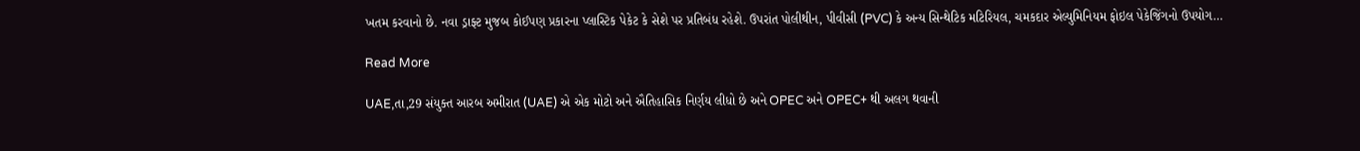ખતમ કરવાનો છે. નવા ડ્રાફ્ટ મુજબ કોઈપણ પ્રકારના પ્લાસ્ટિક પેકેટ કે સેશે પર પ્રતિબંધ રહેશે. ઉપરાંત પોલીથીન, પીવીસી (PVC) કે અન્ય સિન્થેટિક મટિરિયલ, ચમકદાર એલ્યુમિનિયમ ફોઇલ પેકેજિંગનો ઉપયોગ…

Read More

UAE,તા,29 સંયુક્ત આરબ અમીરાત (UAE) એ એક મોટો અને ઐતિહાસિક નિર્ણય લીધો છે અને OPEC અને OPEC+ થી અલગ થવાની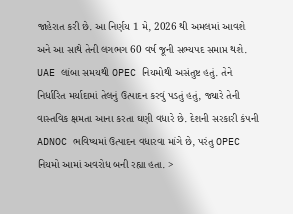જાહેરાત કરી છે. આ નિર્ણય 1 મે, 2026 થી અમલમાં આવશે અને આ સાથે તેની લગભગ 60 વર્ષ જૂની સભ્યપદ સમાપ્ત થશે. UAE લાંબા સમયથી OPEC નિયમોથી અસંતુષ્ટ હતું. તેને નિર્ધારિત મર્યાદામાં તેલનું ઉત્પાદન કરવું પડતું હતું, જ્યારે તેની વાસ્તવિક ક્ષમતા આના કરતા ઘણી વધારે છે. દેશની સરકારી કંપની ADNOC ભવિષ્યમાં ઉત્પાદન વધારવા માંગે છે, પરંતુ OPEC નિયમો આમાં અવરોધ બની રહ્યા હતા. >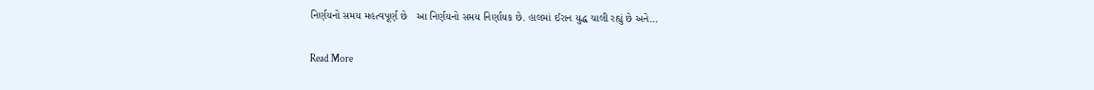નિર્ણયનો સમય મહત્વપૂર્ણ છે   આ નિર્ણયનો સમય નિર્ણાયક છે. હાલમાં ઈરાન યુદ્ધ ચાલી રહ્યું છે અને…

Read More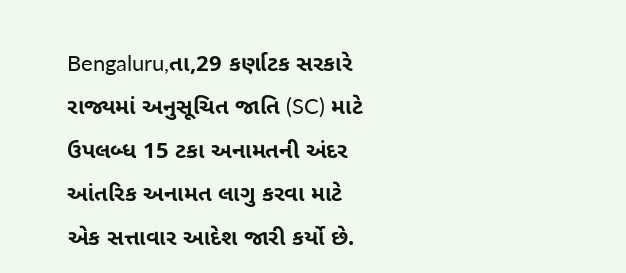Bengaluru,તા,29 કર્ણાટક સરકારે રાજ્યમાં અનુસૂચિત જાતિ (SC) માટે ઉપલબ્ધ 15 ટકા અનામતની અંદર આંતરિક અનામત લાગુ કરવા માટે એક સત્તાવાર આદેશ જારી કર્યો છે.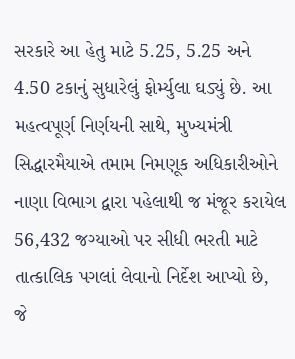સરકારે આ હેતુ માટે 5.25, 5.25 અને 4.50 ટકાનું સુધારેલું ફોર્મ્યુલા ઘડ્યું છે. આ મહત્વપૂર્ણ નિર્ણયની સાથે, મુખ્યમંત્રી સિદ્ધારમૈયાએ તમામ નિમણૂક અધિકારીઓને નાણા વિભાગ દ્વારા પહેલાથી જ મંજૂર કરાયેલ 56,432 જગ્યાઓ પર સીધી ભરતી માટે તાત્કાલિક પગલાં લેવાનો નિર્દેશ આપ્યો છે, જે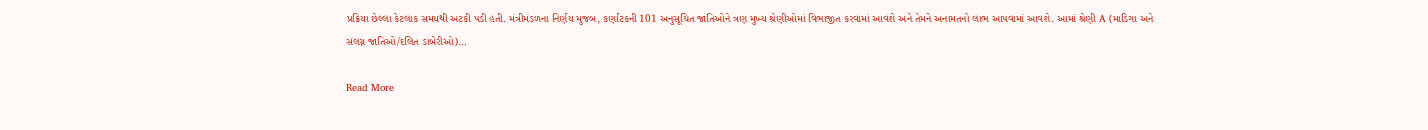પ્રક્રિયા છેલ્લા કેટલાક સમયથી અટકી પડી હતી. મંત્રીમંડળના નિર્ણય મુજબ, કર્ણાટકની 101 અનુસૂચિત જાતિઓને ત્રણ મુખ્ય શ્રેણીઓમાં વિભાજીત કરવામાં આવશે અને તેમને અનામતનો લાભ આપવામાં આવશે. આમાં શ્રેણી A (માડિગા અને સંલગ્ન જાતિઓ/દલિત ડાબેરીઓ)…

Read More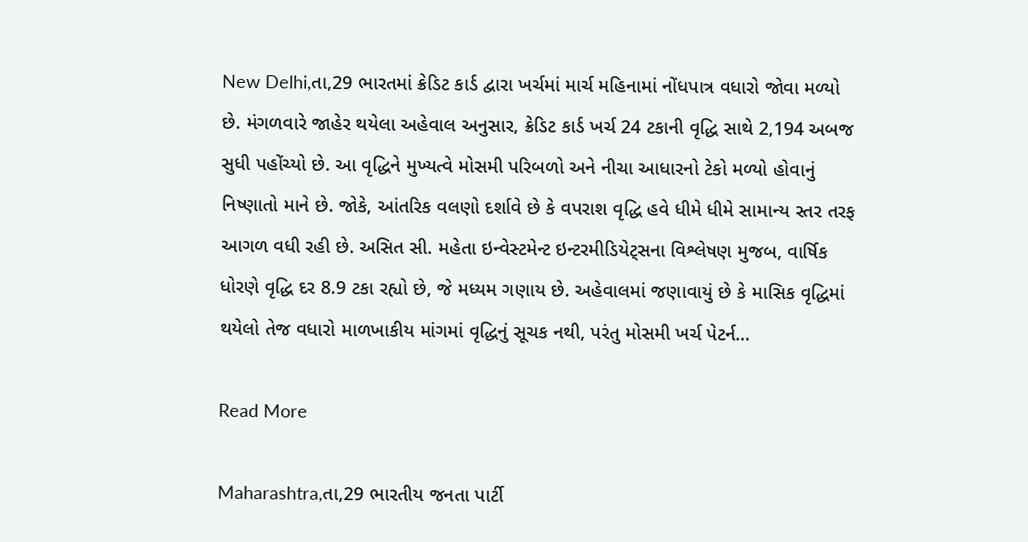New Delhi,તા,29 ભારતમાં ક્રેડિટ કાર્ડ દ્વારા ખર્ચમાં માર્ચ મહિનામાં નોંધપાત્ર વધારો જોવા મળ્યો છે. મંગળવારે જાહેર થયેલા અહેવાલ અનુસાર, ક્રેડિટ કાર્ડ ખર્ચ 24 ટકાની વૃદ્ધિ સાથે 2,194 અબજ સુધી પહોંચ્યો છે. આ વૃદ્ધિને મુખ્યત્વે મોસમી પરિબળો અને નીચા આધારનો ટેકો મળ્યો હોવાનું નિષ્ણાતો માને છે. જોકે, આંતરિક વલણો દર્શાવે છે કે વપરાશ વૃદ્ધિ હવે ધીમે ધીમે સામાન્ય સ્તર તરફ આગળ વધી રહી છે. અસિત સી. મહેતા ઇન્વેસ્ટમેન્ટ ઇન્ટરમીડિયેટ્સના વિશ્લેષણ મુજબ, વાર્ષિક ધોરણે વૃદ્ધિ દર 8.9 ટકા રહ્યો છે, જે મધ્યમ ગણાય છે. અહેવાલમાં જણાવાયું છે કે માસિક વૃદ્ધિમાં થયેલો તેજ વધારો માળખાકીય માંગમાં વૃદ્ધિનું સૂચક નથી, પરંતુ મોસમી ખર્ચ પેટર્ન…

Read More

Maharashtra,તા,29 ભારતીય જનતા પાર્ટી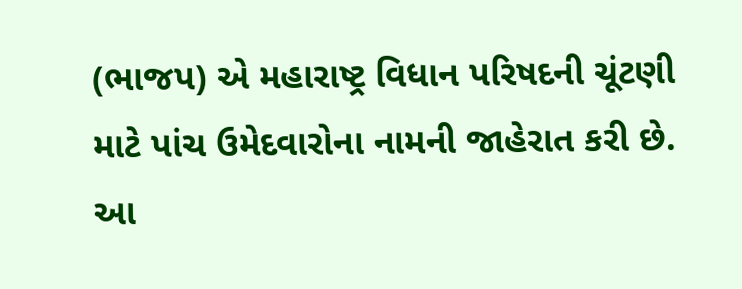(ભાજપ) એ મહારાષ્ટ્ર વિધાન પરિષદની ચૂંટણી માટે પાંચ ઉમેદવારોના નામની જાહેરાત કરી છે. આ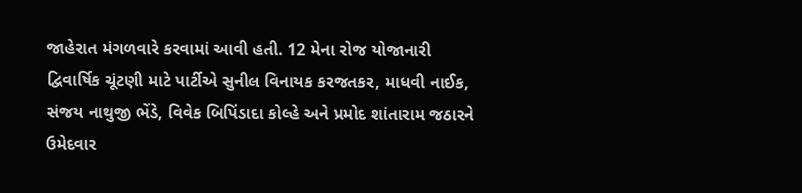જાહેરાત મંગળવારે કરવામાં આવી હતી. 12 મેના રોજ યોજાનારી દ્વિવાર્ષિક ચૂંટણી માટે પાર્ટીએ સુનીલ વિનાયક કરજતકર, માધવી નાઈક, સંજય નાથુજી ભેંડે, વિવેક બિપિંડાદા કોલ્હે અને પ્રમોદ શાંતારામ જઠારને ઉમેદવાર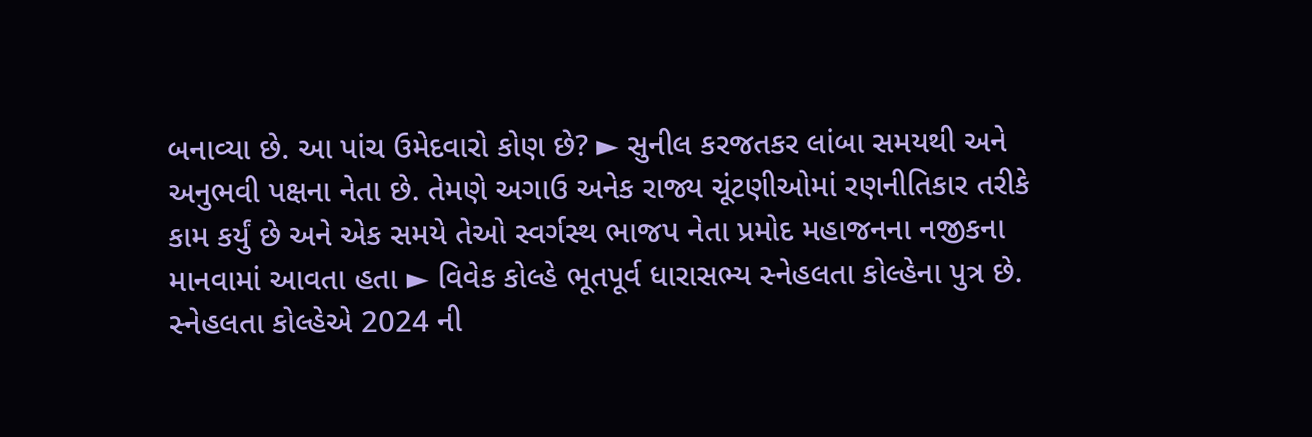બનાવ્યા છે. આ પાંચ ઉમેદવારો કોણ છે? ► સુનીલ કરજતકર લાંબા સમયથી અને અનુભવી પક્ષના નેતા છે. તેમણે અગાઉ અનેક રાજ્ય ચૂંટણીઓમાં રણનીતિકાર તરીકે કામ કર્યું છે અને એક સમયે તેઓ સ્વર્ગસ્થ ભાજપ નેતા પ્રમોદ મહાજનના નજીકના માનવામાં આવતા હતા ► વિવેક કોલ્હે ભૂતપૂર્વ ધારાસભ્ય સ્નેહલતા કોલ્હેના પુત્ર છે. સ્નેહલતા કોલ્હેએ 2024 ની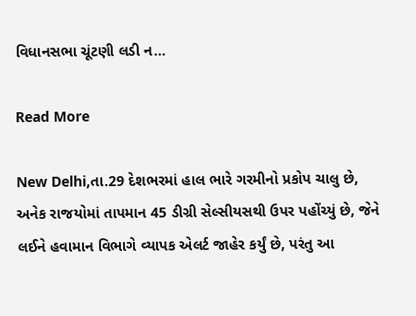વિધાનસભા ચૂંટણી લડી ન…

Read More

New Delhi,તા.29 દેશભરમાં હાલ ભારે ગરમીનો પ્રકોપ ચાલુ છે, અનેક રાજયોમાં તાપમાન 45 ડીગ્રી સેલ્સીયસથી ઉપર પહોંચ્યું છે, જેને લઈને હવામાન વિભાગે વ્યાપક એલર્ટ જાહેર કર્યું છે, પરંતુ આ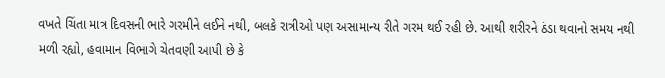વખતે ચિંતા માત્ર દિવસની ભારે ગરમીને લઈને નથી, બલકે રાત્રીઓ પણ અસામાન્ય રીતે ગરમ થઈ રહી છે. આથી શરીરને ઠંડા થવાનો સમય નથી મળી રહ્યો, હવામાન વિભાગે ચેતવણી આપી છે કે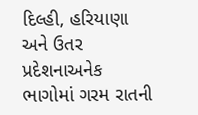દિલ્હી, હરિયાણા અને ઉતર પ્રદેશનાઅનેક ભાગોમાં ગરમ રાતની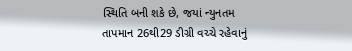સ્થિતિ બની શકે છે, જયાં ન્યુનતમ તાપમાન 26થી29 ડીગ્રી વચ્ચે રહેવાનું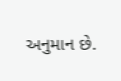અનુમાન છે.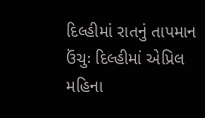દિલ્હીમાં રાતનું તાપમાન ઉંચુઃ દિલ્હીમાં એપ્રિલ મહિના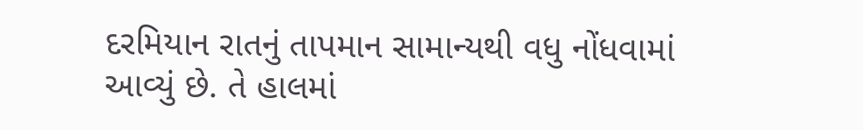દરમિયાન રાતનું તાપમાન સામાન્યથી વધુ નોંધવામાં આવ્યું છે. તે હાલમાં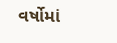વર્ષોમાં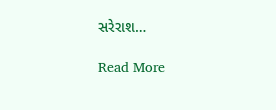સરેરાશ…

Read More